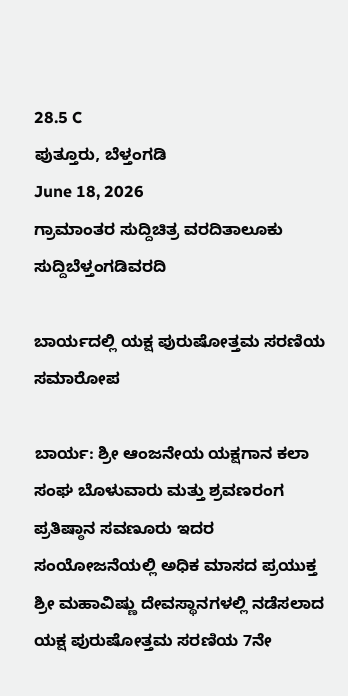28.5 C
ಪುತ್ತೂರು, ಬೆಳ್ತಂಗಡಿ
June 18, 2026
ಗ್ರಾಮಾಂತರ ಸುದ್ದಿಚಿತ್ರ ವರದಿತಾಲೂಕು ಸುದ್ದಿಬೆಳ್ತಂಗಡಿವರದಿ

ಬಾರ್ಯದಲ್ಲಿ ಯಕ್ಷ ಪುರುಷೋತ್ತಮ ಸರಣಿಯ ಸಮಾರೋಪ

ಬಾರ್ಯ: ಶ್ರೀ ಆಂಜನೇಯ ಯಕ್ಷಗಾನ ಕಲಾ ಸಂಘ ಬೊಳುವಾರು ಮತ್ತು ಶ್ರವಣರಂಗ ಪ್ರತಿಷ್ಠಾನ ಸವಣೂರು ಇದರ ಸಂಯೋಜನೆಯಲ್ಲಿ ಅಧಿಕ ಮಾಸದ ಪ್ರಯುಕ್ತ ಶ್ರೀ ಮಹಾವಿಷ್ಣು ದೇವಸ್ಥಾನಗಳಲ್ಲಿ ನಡೆಸಲಾದ ಯಕ್ಷ ಪುರುಷೋತ್ತಮ ಸರಣಿಯ 7ನೇ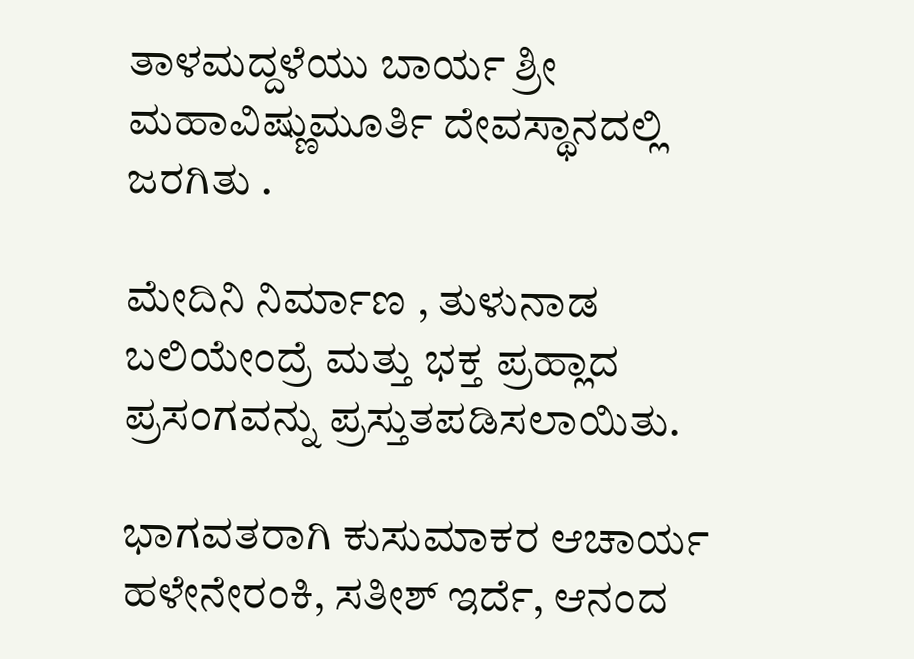ತಾಳಮದ್ದಳೆಯು ಬಾರ್ಯ ಶ್ರೀ ಮಹಾವಿಷ್ಣುಮೂರ್ತಿ ದೇವಸ್ಥಾನದಲ್ಲಿ ಜರಗಿತು .

ಮೇದಿನಿ ನಿರ್ಮಾಣ , ತುಳುನಾಡ ಬಲಿಯೇಂದ್ರೆ ಮತ್ತು ಭಕ್ತ ಪ್ರಹ್ಲಾದ ಪ್ರಸಂಗವನ್ನು ಪ್ರಸ್ತುತಪಡಿಸಲಾಯಿತು.

ಭಾಗವತರಾಗಿ ಕುಸುಮಾಕರ ಆಚಾರ್ಯ ಹಳೇನೇರಂಕಿ, ಸತೀಶ್ ಇರ್ದೆ, ಆನಂದ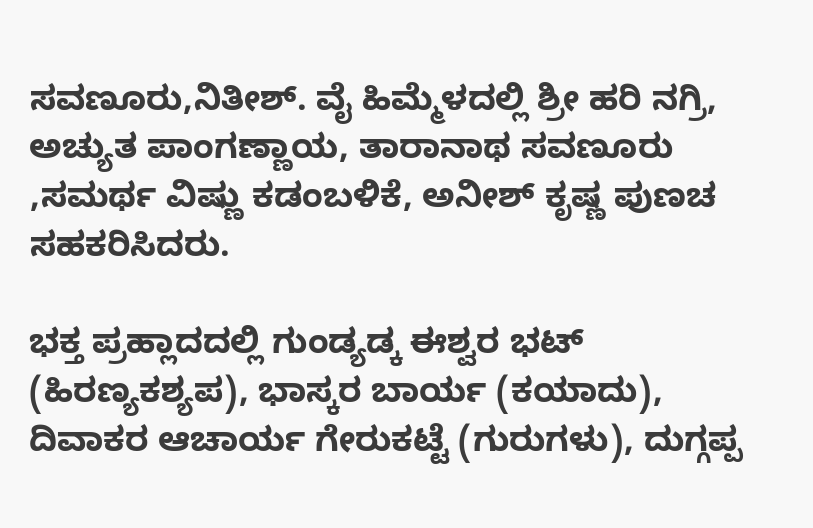ಸವಣೂರು,ನಿತೀಶ್. ವೈ ಹಿಮ್ಮೆಳದಲ್ಲಿ ಶ್ರೀ ಹರಿ ನಗ್ರಿ, ಅಚ್ಯುತ ಪಾಂಗಣ್ಣಾಯ, ತಾರಾನಾಥ ಸವಣೂರು ,ಸಮರ್ಥ ವಿಷ್ಣು ಕಡಂಬಳಿಕೆ, ಅನೀಶ್ ಕೃಷ್ಣ ಪುಣಚ ಸಹಕರಿಸಿದರು.

ಭಕ್ತ ಪ್ರಹ್ಲಾದದಲ್ಲಿ ಗುಂಡ್ಯಡ್ಕ ಈಶ್ವರ ಭಟ್ (ಹಿರಣ್ಯಕಶ್ಯಪ), ಭಾಸ್ಕರ ಬಾರ್ಯ (ಕಯಾದು), ದಿವಾಕರ ಆಚಾರ್ಯ ಗೇರುಕಟ್ಟೆ (ಗುರುಗಳು), ದುಗ್ಗಪ್ಪ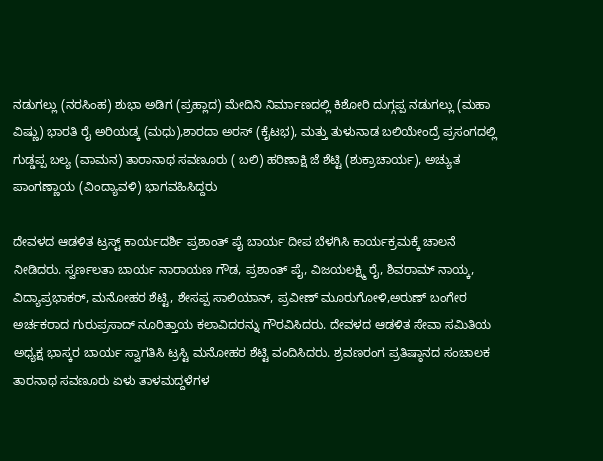ನಡುಗಲ್ಲು (ನರಸಿಂಹ) ಶುಭಾ ಅಡಿಗ (ಪ್ರಹ್ಲಾದ) ಮೇದಿನಿ ನಿರ್ಮಾಣದಲ್ಲಿ ಕಿಶೋರಿ ದುಗ್ಗಪ್ಪ ನಡುಗಲ್ಲು (ಮಹಾ ವಿಷ್ಣು) ಭಾರತಿ ರೈ ಅರಿಯಡ್ಕ (ಮಧು),ಶಾರದಾ ಅರಸ್ (ಕೈಟಭ), ಮತ್ತು ತುಳುನಾಡ ಬಲಿಯೇಂದ್ರೆ ಪ್ರಸಂಗದಲ್ಲಿ ಗುಡ್ಡಪ್ಪ ಬಲ್ಯ (ವಾಮನ) ತಾರಾನಾಥ ಸವಣೂರು ( ಬಲಿ) ಹರಿಣಾಕ್ಷಿ ಜೆ ಶೆಟ್ಟಿ (ಶುಕ್ರಾಚಾರ್ಯ), ಅಚ್ಯುತ ಪಾಂಗಣ್ಣಾಯ (ವಿಂದ್ಯಾವಳಿ) ಭಾಗವಹಿಸಿದ್ದರು

ದೇವಳದ ಆಡಳಿತ ಟ್ರಸ್ಟ್ ಕಾರ್ಯದರ್ಶಿ ಪ್ರಶಾಂತ್ ಪೈ ಬಾರ್ಯ ದೀಪ ಬೆಳಗಿಸಿ ಕಾರ್ಯಕ್ರಮಕ್ಕೆ ಚಾಲನೆ ನೀಡಿದರು. ಸ್ವರ್ಣಲತಾ ಬಾರ್ಯ ನಾರಾಯಣ ಗೌಡ, ಪ್ರಶಾಂತ್ ಪೈ, ವಿಜಯಲಕ್ಷ್ಮಿ ರೈ, ಶಿವರಾಮ್ ನಾಯ್ಕ, ವಿದ್ಯಾಪ್ರಭಾಕರ್, ಮನೋಹರ ಶೆಟ್ಟಿ, ಶೇಸಪ್ಪ ಸಾಲಿಯಾನ್, ಪ್ರವೀಣ್ ಮೂರುಗೋಳಿ,ಅರುಣ್ ಬಂಗೇರ ಅರ್ಚಕರಾದ ಗುರುಪ್ರಸಾದ್ ನೂರಿತ್ತಾಯ ಕಲಾವಿದರನ್ನು ಗೌರವಿಸಿದರು. ದೇವಳದ ಆಡಳಿತ ಸೇವಾ ಸಮಿತಿಯ ಅಧ್ಯಕ್ಷ ಭಾಸ್ಕರ ಬಾರ್ಯ ಸ್ವಾಗತಿಸಿ ಟ್ರಸ್ಟಿ ಮನೋಹರ ಶೆಟ್ಟಿ ವಂದಿಸಿದರು. ಶ್ರವಣರಂಗ ಪ್ರತಿಷ್ಠಾನದ ಸಂಚಾಲಕ ತಾರನಾಥ ಸವಣೂರು ಏಳು ತಾಳಮದ್ದಳೆಗಳ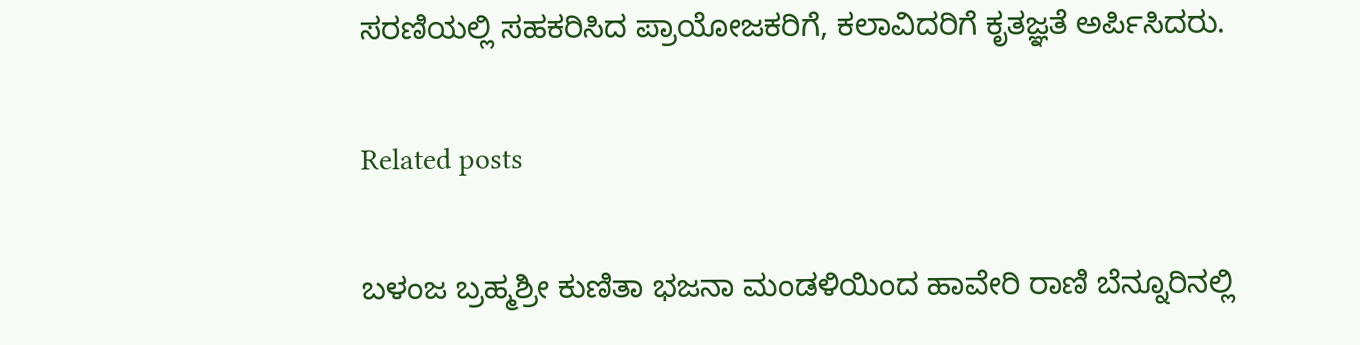ಸರಣಿಯಲ್ಲಿ ಸಹಕರಿಸಿದ ಪ್ರಾಯೋಜಕರಿಗೆ, ಕಲಾವಿದರಿಗೆ ಕೃತಜ್ಞತೆ ಅರ್ಪಿಸಿದರು.

Related posts

ಬಳಂಜ ಬ್ರಹ್ಮಶ್ರೀ ಕುಣಿತಾ ಭಜನಾ ಮಂಡಳಿಯಿಂದ ಹಾವೇರಿ ರಾಣಿ ಬೆನ್ನೂರಿನಲ್ಲಿ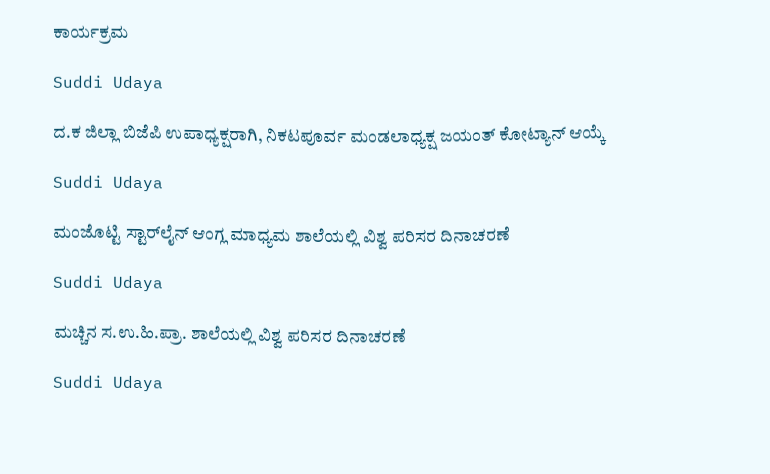ಕಾರ್ಯಕ್ರಮ

Suddi Udaya

ದ.ಕ ಜಿಲ್ಲಾ ಬಿಜೆಪಿ ಉಪಾಧ್ಯಕ್ಷರಾಗಿ, ನಿಕಟಪೂರ್ವ ಮಂಡಲಾಧ್ಯಕ್ಷ ಜಯಂತ್ ಕೋಟ್ಯಾನ್ ಆಯ್ಕೆ

Suddi Udaya

ಮಂಜೊಟ್ಟಿ ಸ್ಟಾರ್‌ಲೈನ್ ಆಂಗ್ಲ ಮಾಧ್ಯಮ ಶಾಲೆಯಲ್ಲಿ ವಿಶ್ವ ಪರಿಸರ ದಿನಾಚರಣೆ

Suddi Udaya

ಮಚ್ಚಿನ ಸ.ಉ.ಹಿ.ಪ್ರಾ. ಶಾಲೆಯಲ್ಲಿ ವಿಶ್ವ ಪರಿಸರ ದಿನಾಚರಣೆ

Suddi Udaya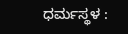ಧರ್ಮಸ್ಥಳ :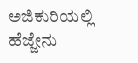ಅಜಿಕುರಿಯಲ್ಲಿ ಹೆಜ್ಜೇನು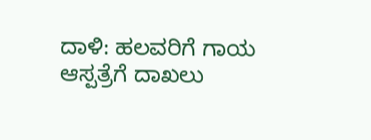ದಾಳಿ: ಹಲವರಿಗೆ ಗಾಯ ಆಸ್ಪತ್ರೆಗೆ ದಾಖಲು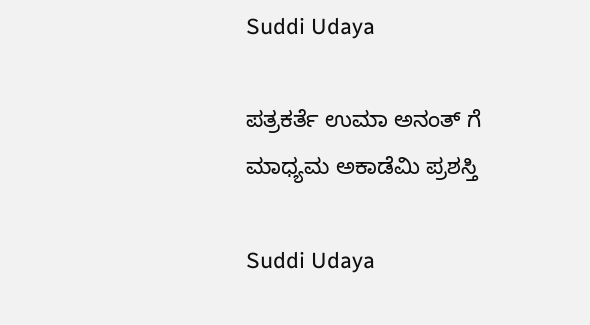Suddi Udaya

ಪತ್ರಕರ್ತೆ ಉಮಾ ಅನಂತ್ ಗೆ ಮಾಧ್ಯಮ ಅಕಾಡೆಮಿ ಪ್ರಶಸ್ತಿ

Suddi Udaya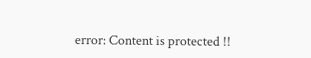error: Content is protected !!